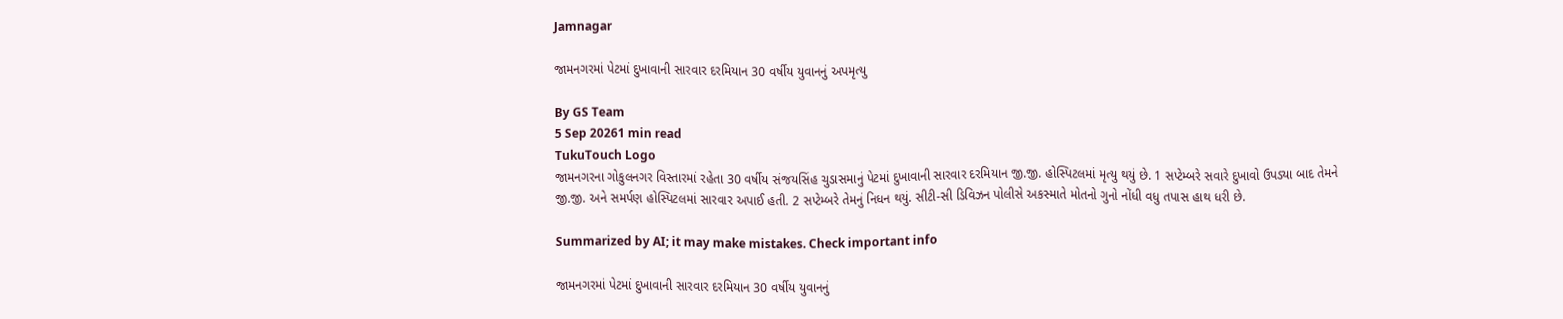Jamnagar

જામનગરમાં પેટમાં દુખાવાની સારવાર દરમિયાન 30 વર્ષીય યુવાનનું અપમૃત્યુ

By GS Team
5 Sep 20261 min read
TukuTouch Logo
જામનગરના ગોકુલનગર વિસ્તારમાં રહેતા 30 વર્ષીય સંજયસિંહ ચુડાસમાનું પેટમાં દુખાવાની સારવાર દરમિયાન જી.જી. હોસ્પિટલમાં મૃત્યુ થયું છે. 1 સપ્ટેમ્બરે સવારે દુખાવો ઉપડ્યા બાદ તેમને જી.જી. અને સમર્પણ હોસ્પિટલમાં સારવાર અપાઈ હતી. 2 સપ્ટેમ્બરે તેમનું નિધન થયું. સીટી-સી ડિવિઝન પોલીસે અકસ્માતે મોતનો ગુનો નોંધી વધુ તપાસ હાથ ધરી છે.

Summarized by AI; it may make mistakes. Check important info

જામનગરમાં પેટમાં દુખાવાની સારવાર દરમિયાન 30 વર્ષીય યુવાનનું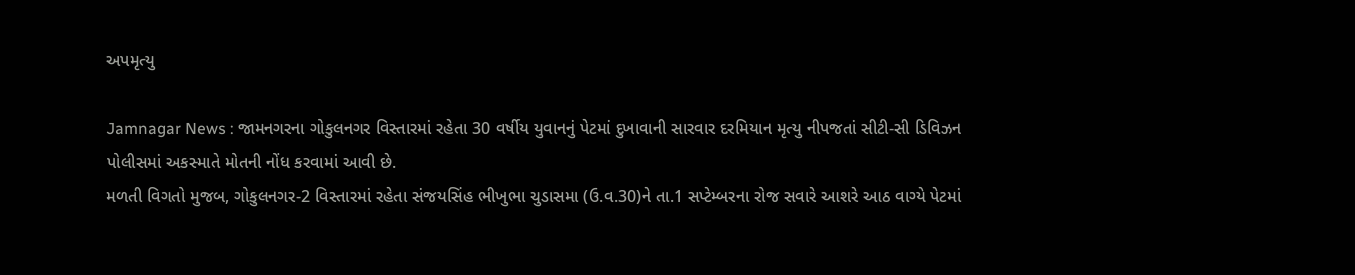અપમૃત્યુ

Jamnagar News : જામનગરના ગોકુલનગર વિસ્તારમાં રહેતા 30 વર્ષીય યુવાનનું પેટમાં દુખાવાની સારવાર દરમિયાન મૃત્યુ નીપજતાં સીટી-સી ડિવિઝન પોલીસમાં અકસ્માતે મોતની નોંધ કરવામાં આવી છે.
મળતી વિગતો મુજબ, ગોકુલનગર-2 વિસ્તારમાં રહેતા સંજયસિંહ ભીખુભા ચુડાસમા (ઉ.વ.30)ને તા.1 સપ્ટેમ્બરના રોજ સવારે આશરે આઠ વાગ્યે પેટમાં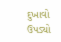દુખાવો ઉપડ્યો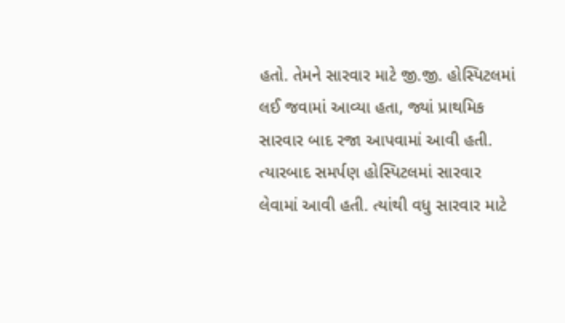હતો. તેમને સારવાર માટે જી.જી. હોસ્પિટલમાં લઈ જવામાં આવ્યા હતા, જ્યાં પ્રાથમિક સારવાર બાદ રજા આપવામાં આવી હતી. ત્યારબાદ સમર્પણ હોસ્પિટલમાં સારવાર લેવામાં આવી હતી. ત્યાંથી વધુ સારવાર માટે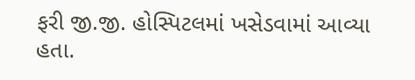ફરી જી.જી. હોસ્પિટલમાં ખસેડવામાં આવ્યા હતા.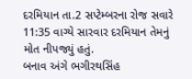દરમિયાન તા.2 સપ્ટેમ્બરના રોજ સવારે 11:35 વાગ્યે સારવાર દરમિયાન તેમનું મોત નીપજ્યું હતું.
બનાવ અંગે ભગીરથસિંહ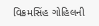વિક્રમસિંહ ગોહિલની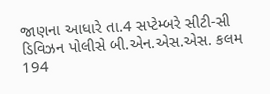જાણના આધારે તા.4 સપ્ટેમ્બરે સીટી-સી ડિવિઝન પોલીસે બી.એન.એસ.એસ. કલમ 194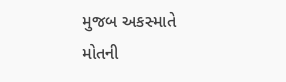મુજબ અકસ્માતે મોતની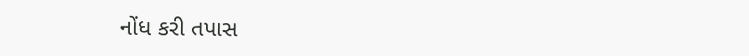નોંધ કરી તપાસ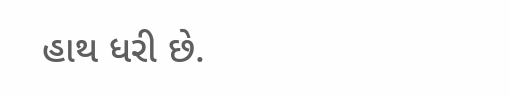હાથ ધરી છે.